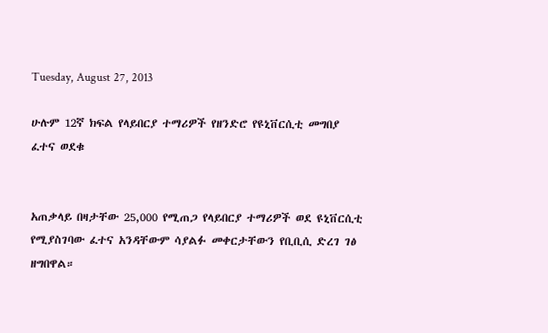Tuesday, August 27, 2013

ሁሉም 12ኛ ክፍል የላይበርያ ተማሪዎች የዘንድሮ የዩኒቨርሲቲ መግበያ ፈተና ወደቁ


አጠቃላይ በዛታቸው 25,000 የሚጠጋ የላይበርያ ተማሪዎች ወደ ዩኒቨርሲቲ የሚያስገባው ፈተና አንዳቸውም ሳያልፉ መቀርታቸውን የቢቢሲ ድረገ ገፅ ዘግበዋል።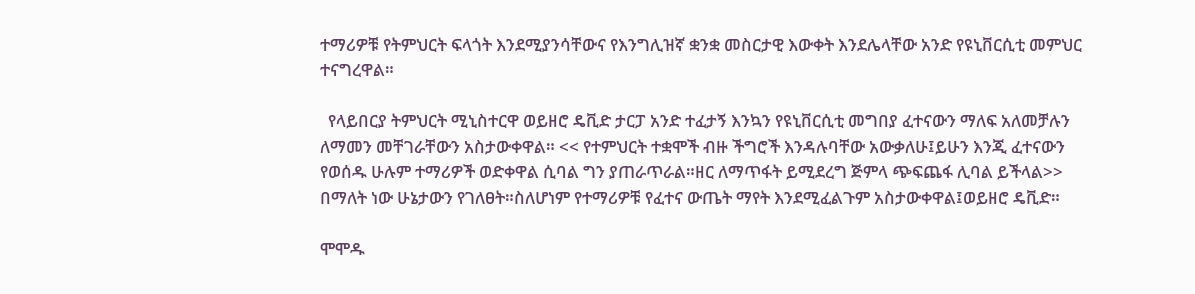ተማሪዎቹ የትምህርት ፍላጎት እንደሚያንሳቸውና የእንግሊዝኛ ቋንቋ መስርታዊ እውቀት እንደሌላቸው አንድ የዩኒቨርሲቲ መምህር ተናግረዋል።

  የላይበርያ ትምህርት ሚኒስተርዋ ወይዘሮ ዴቪድ ታርፓ አንድ ተፈታኝ እንኳን የዩኒቨርሲቲ መግበያ ፈተናውን ማለፍ አለመቻሉን ለማመን መቸገራቸውን አስታውቀዋል። << የተምህርት ተቋሞች ብዙ ችግሮች እንዳሉባቸው አውቃለሁ፤ይሁን እንጂ ፈተናውን የወሰዱ ሁሉም ተማሪዎች ወድቀዋል ሲባል ግን ያጠራጥራል።ዘር ለማጥፋት ይሚደረግ ጅምላ ጭፍጨፋ ሊባል ይችላል>> በማለት ነው ሁኔታውን የገለፀት።ስለሆነም የተማሪዎቹ የፈተና ውጤት ማየት እንደሚፈልጉም አስታውቀዋል፤ወይዘሮ ዴቪድ።

ሞሞዱ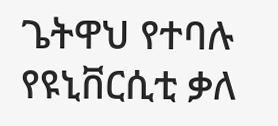ጌትዋህ የተባሉ የዩኒቨርሲቲ ቃለ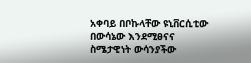አቀባይ በቦኩላቸው ዩኒቨርሲቲው በውሳኔው እንደሚፀናና ስሜታዊነት ውሳንያችው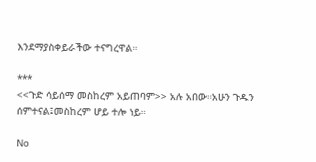እንደማያስቀይራችው ተናግረዋል።

***
<<ጉድ ሳይሰማ መስከረም አይጠባም>> አሉ አበው።አሁን ጉዱን ሰምተናል፤መስከረም ሆይ ተሎ ነይ።

No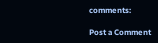comments:

Post a Comment